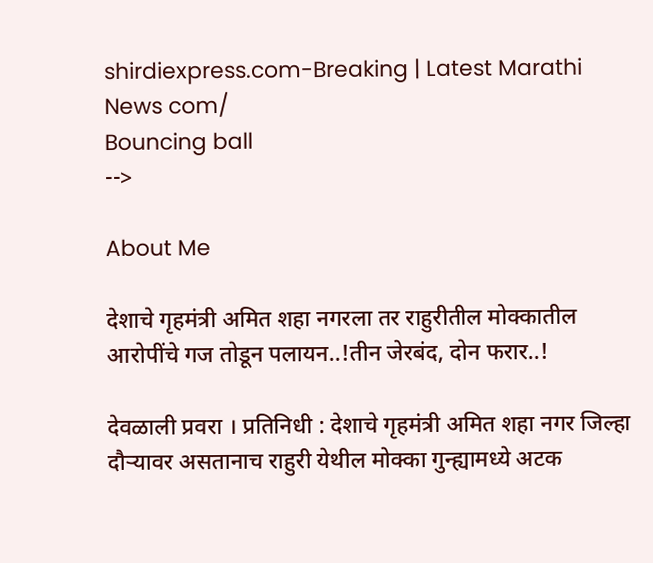shirdiexpress.com-Breaking | Latest Marathi News com/
Bouncing ball
-->

About Me

देशाचे गृहमंत्री अमित शहा नगरला तर राहुरीतील मोक्कातील आरोपींचे गज तोडून पलायन..!तीन जेरबंद, दोन फरार..!

देवळाली प्रवरा । प्रतिनिधी : देशाचे गृहमंत्री अमित शहा नगर जिल्हा दौर्‍यावर असतानाच राहुरी येथील मोक्का गुन्ह्यामध्ये अटक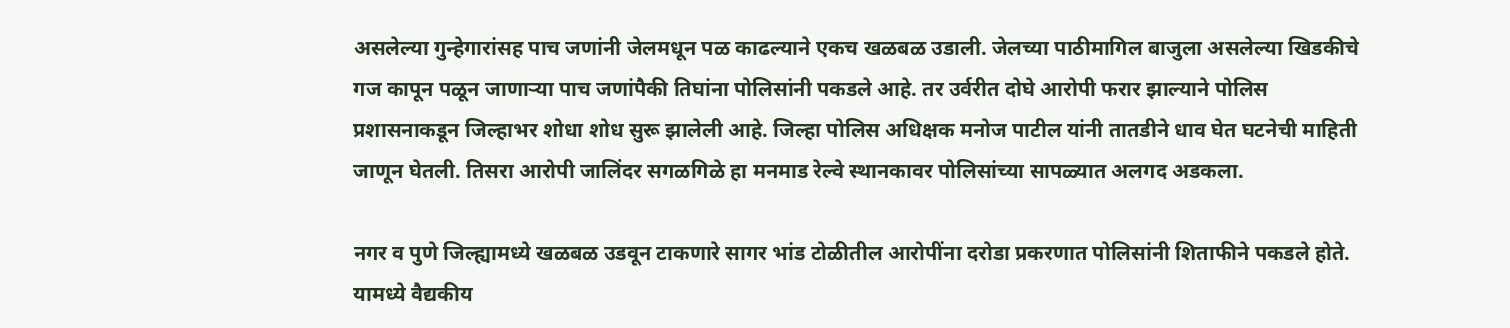असलेल्या गुन्हेगारांसह पाच जणांनी जेलमधून पळ काढल्याने एकच खळबळ उडाली. जेलच्या पाठीमागिल बाजुला असलेल्या खिडकीचे गज कापून पळून जाणार्‍या पाच जणांपैकी तिघांना पोलिसांनी पकडले आहे. तर उर्वरीत दोघे आरोपी फरार झाल्याने पोलिस प्रशासनाकडून जिल्हाभर शोधा शोध सुरू झालेली आहे. जिल्हा पोलिस अधिक्षक मनोज पाटील यांनी तातडीने धाव घेत घटनेची माहिती जाणून घेतली. तिसरा आरोपी जालिंदर सगळगिळे हा मनमाड रेल्वे स्थानकावर पोलिसांच्या सापळ्यात अलगद अडकला.

नगर व पुणे जिल्ह्यामध्ये खळबळ उडवून टाकणारे सागर भांड टोळीतील आरोपींना दरोडा प्रकरणात पोलिसांनी शिताफीने पकडले होते. यामध्ये वैद्यकीय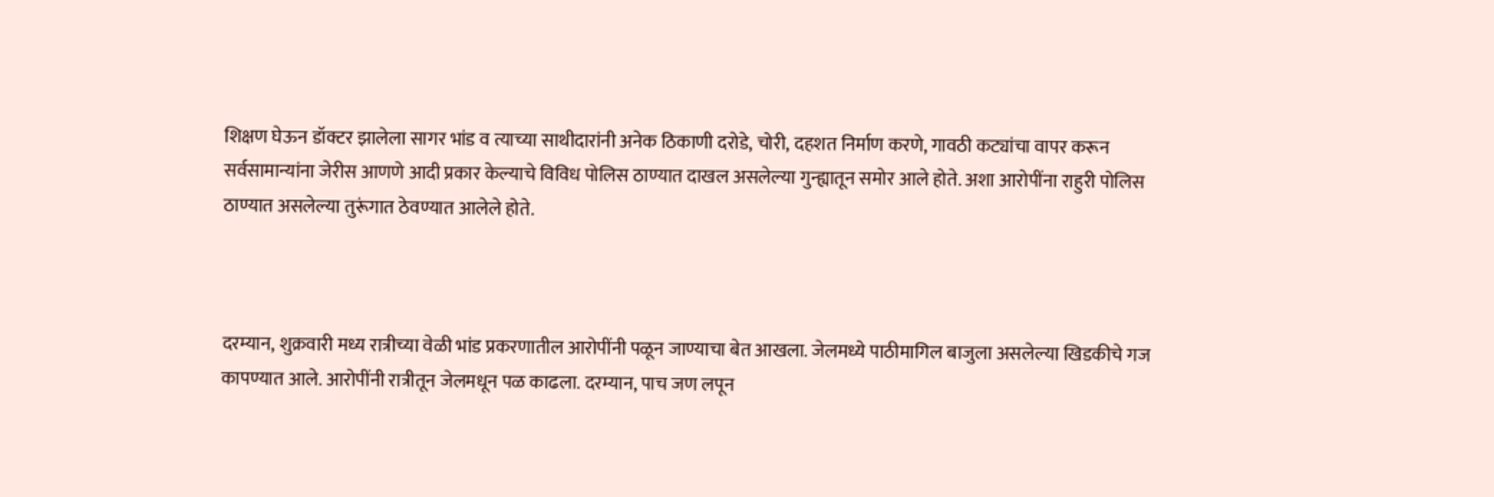शिक्षण घेऊन डॉक्टर झालेला सागर भांड व त्याच्या साथीदारांनी अनेक ठिकाणी दरोडे, चोरी, दहशत निर्माण करणे, गावठी कट्यांचा वापर करून सर्वसामान्यांना जेरीस आणणे आदी प्रकार केल्याचे विविध पोलिस ठाण्यात दाखल असलेल्या गुन्ह्यातून समोर आले होते. अशा आरोपींना राहुरी पोलिस ठाण्यात असलेल्या तुरूंगात ठेवण्यात आलेले होते.



दरम्यान, शुक्रवारी मध्य रात्रीच्या वेळी भांड प्रकरणातील आरोपींनी पळून जाण्याचा बेत आखला. जेलमध्ये पाठीमागिल बाजुला असलेल्या खिडकीचे गज कापण्यात आले. आरोपींनी रात्रीतून जेलमधून पळ काढला. दरम्यान, पाच जण लपून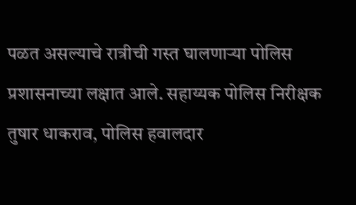पळत असल्याचे रात्रीची गस्त घालणार्‍या पोलिस प्रशासनाच्या लक्षात आले. सहाय्यक पोलिस निरीक्षक तुषार धाकराव, पोलिस हवालदार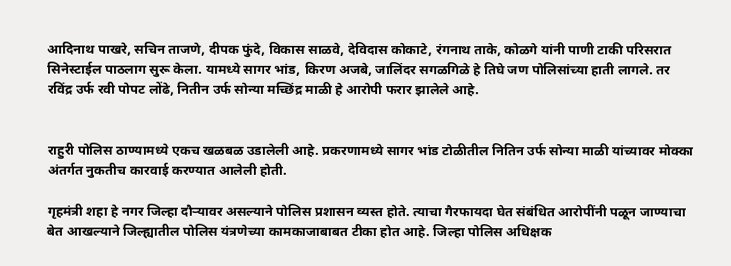आदिनाथ पाखरे, सचिन ताजणे, दीपक फुंदे, विकास साळवे, देविदास कोकाटे, रंगनाथ ताके, कोळगे यांनी पाणी टाकी परिसरात सिनेस्टाईल पाठलाग सुरू केला. यामध्ये सागर भांड, किरण अजबे, जालिंदर सगळगिळे हे तिघे जण पोलिसांच्या हाती लागले. तर रविंद्र उर्फ रवी पोपट लोंढे, नितीन उर्फ सोन्या मच्छिंद्र माळी हे आरोपी फरार झालेले आहे.


राहुरी पोलिस ठाण्यामध्ये एकच खळबळ उडालेली आहे. प्रकरणामध्ये सागर भांड टोळीतील नितिन उर्फ सोन्या माळी यांच्यावर मोक्का अंतर्गत नुकतीच कारवाई करण्यात आलेली होती.

गृहमंत्री शहा हे नगर जिल्हा दौर्‍यावर असल्याने पोलिस प्रशासन व्यस्त होते. त्याचा गैरफायदा घेत संबंधित आरोपींनी पळून जाण्याचा बेत आखल्याने जिल्ह्यातील पोलिस यंत्रणेच्या कामकाजाबाबत टीका होत आहे. जिल्हा पोलिस अधिक्षक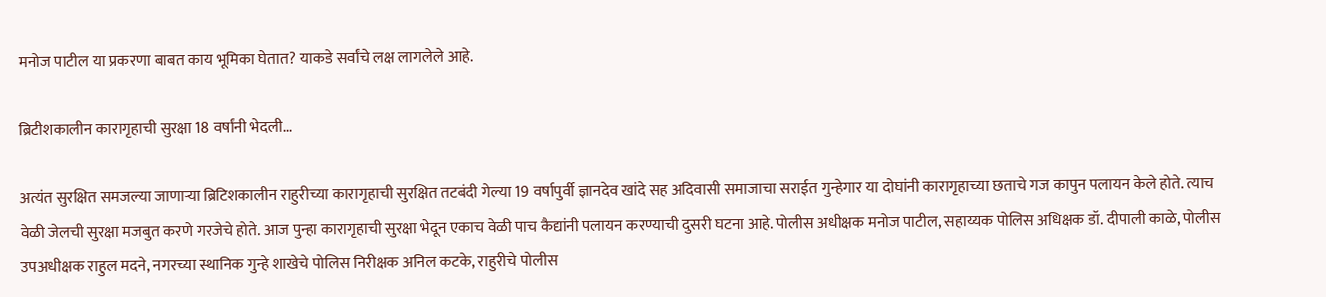मनोज पाटील या प्रकरणा बाबत काय भूमिका घेतात? याकडे सर्वांचे लक्ष लागलेले आहे.

ब्रिटीशकालीन कारागृहाची सुरक्षा 18 वर्षांनी भेदली...

अत्यंत सुरक्षित समजल्या जाणाऱ्या ब्रिटिशकालीन राहुरीच्या कारागृहाची सुरक्षित तटबंदी गेल्या 19 वर्षापुर्वी ज्ञानदेव खांदे सह अदिवासी समाजाचा सराईत गुन्हेगार या दोघांनी कारागृहाच्या छताचे गज कापुन पलायन केले होते. त्याच वेळी जेलची सुरक्षा मजबुत करणे गरजेचे होते. आज पुन्हा कारागृहाची सुरक्षा भेदून एकाच वेळी पाच कैद्यांनी पलायन करण्याची दुसरी घटना आहे. पोलीस अधीक्षक मनोज पाटील, सहाय्यक पोलिस अधिक्षक डॉ. दीपाली काळे, पोलीस उपअधीक्षक राहुल मदने, नगरच्या स्थानिक गुन्हे शाखेचे पोलिस निरीक्षक अनिल कटके, राहुरीचे पोलीस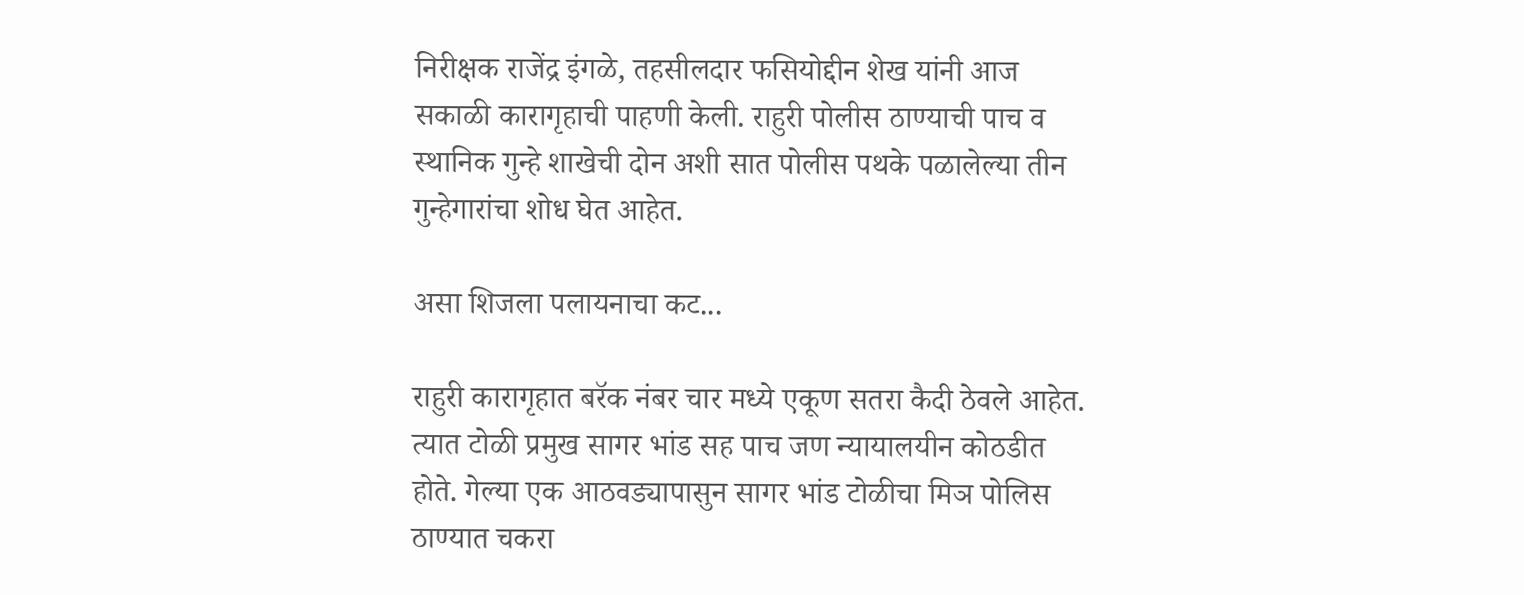निरीक्षक राजेंद्र इंगळे, तहसीलदार फसियोद्दीन शेख यांनी आज सकाळी कारागृहाची पाहणी केली. राहुरी पोलीस ठाण्याची पाच व स्थानिक गुन्हे शाखेची दोन अशी सात पोलीस पथके पळालेल्या तीन गुन्हेगारांचा शोध घेत आहेत.

असा शिजला पलायनाचा कट...

राहुरी कारागृहात बरॅक नंबर चार मध्ये एकूण सतरा कैदी ठेवले आहेत. त्यात टोळी प्रमुख सागर भांड सह पाच जण न्यायालयीन कोठडीत होते. गेल्या एक आठवड्यापासुन सागर भांड टोळीचा मिञ पोलिस ठाण्यात चकरा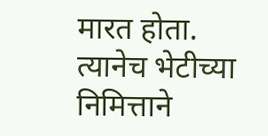मारत होता. त्यानेच भेटीच्या निमित्ताने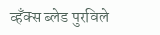व्हँक्स ब्लेड पुरविले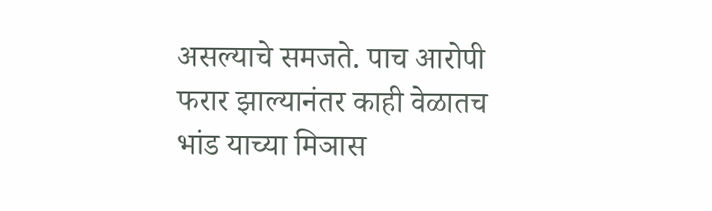असल्याचे समजते. पाच आरोपी फरार झाल्यानंतर काही वेळातच भांड याच्या मिञास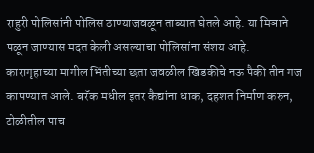राहुरी पोलिसांनी पोलिस ठाण्याजवळून ताब्यात घेतले आहे. या मिञाने पळून जाण्यास मदत केली असल्याचा पोलिसांना संशय आहे. कारागृहाच्या मागील भिंतीच्या छता जवळील खिडकीचे नऊ पैकी तीन गज कापण्यात आले. बरॅक मधील इतर कैद्यांना धाक, दहशत निर्माण करुन, टोळीतील पाच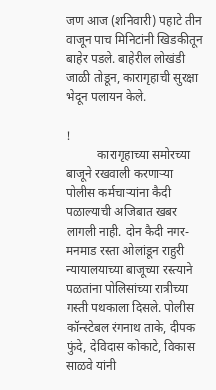जण आज (शनिवारी) पहाटे तीन वाजून पाच मिनिटांनी खिडकीतून बाहेर पडले. बाहेरील लोखंडी जाळी तोडून, कारागृहाची सुरक्षा भेदून पलायन केले.

!
          कारागृहाच्या समोरच्या बाजूने रखवाली करणार्‍या पोलीस कर्मचाऱ्यांना कैदी पळाल्याची अजिबात खबर लागली नाही. दोन कैदी नगर- मनमाड रस्ता ओलांडून राहुरी न्यायालयाच्या बाजूच्या रस्त्याने पळतांना पोलिसांच्या रात्रीच्या गस्ती पथकाला दिसले. पोलीस कॉन्स्टेबल रंगनाथ ताके, दीपक फुंदे, देविदास कोकाटे, विकास साळवे यांनी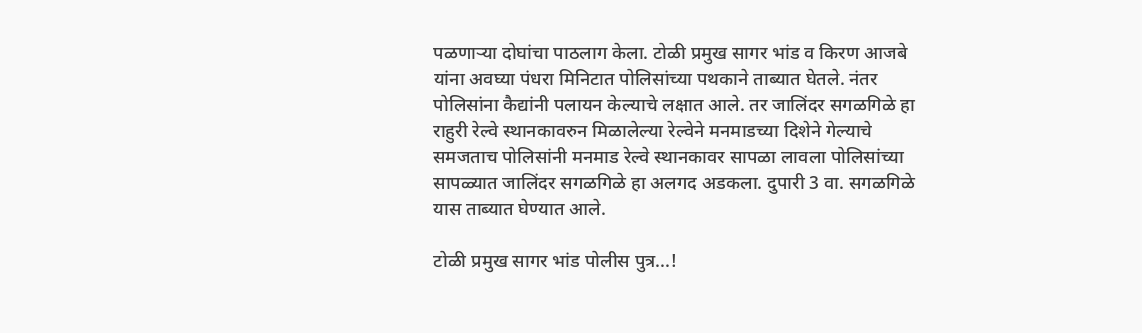पळणाऱ्या दोघांचा पाठलाग केला. टोळी प्रमुख सागर भांड व किरण आजबे यांना अवघ्या पंधरा मिनिटात पोलिसांच्या पथकाने ताब्यात घेतले. नंतर पोलिसांना कैद्यांनी पलायन केल्याचे लक्षात आले. तर जालिंदर सगळगिळे हा राहुरी रेल्वे स्थानकावरुन मिळालेल्या रेल्वेने मनमाडच्या दिशेने गेल्याचे समजताच पोलिसांनी मनमाड रेल्वे स्थानकावर सापळा लावला पोलिसांच्या सापळ्यात जालिंदर सगळगिळे हा अलगद अडकला. दुपारी 3 वा. सगळगिळे यास ताब्यात घेण्यात आले.

टोळी प्रमुख सागर भांड पोलीस पुत्र...!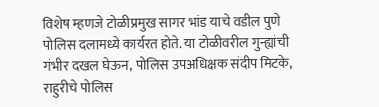विशेष म्हणजे टोळीप्रमुख सागर भांड याचे वडील पुणे पोलिस दलामध्ये कार्यरत होते. या टोळीवरील गुन्ह्यांची गंभीर दखल घेऊन, पोलिस उपअधिक्षक संदीप मिटके, राहुरीचे पोलिस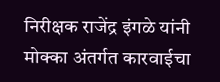निरीक्षक राजेंद्र इंगळे यांनी मोक्का अंतर्गत कारवाईचा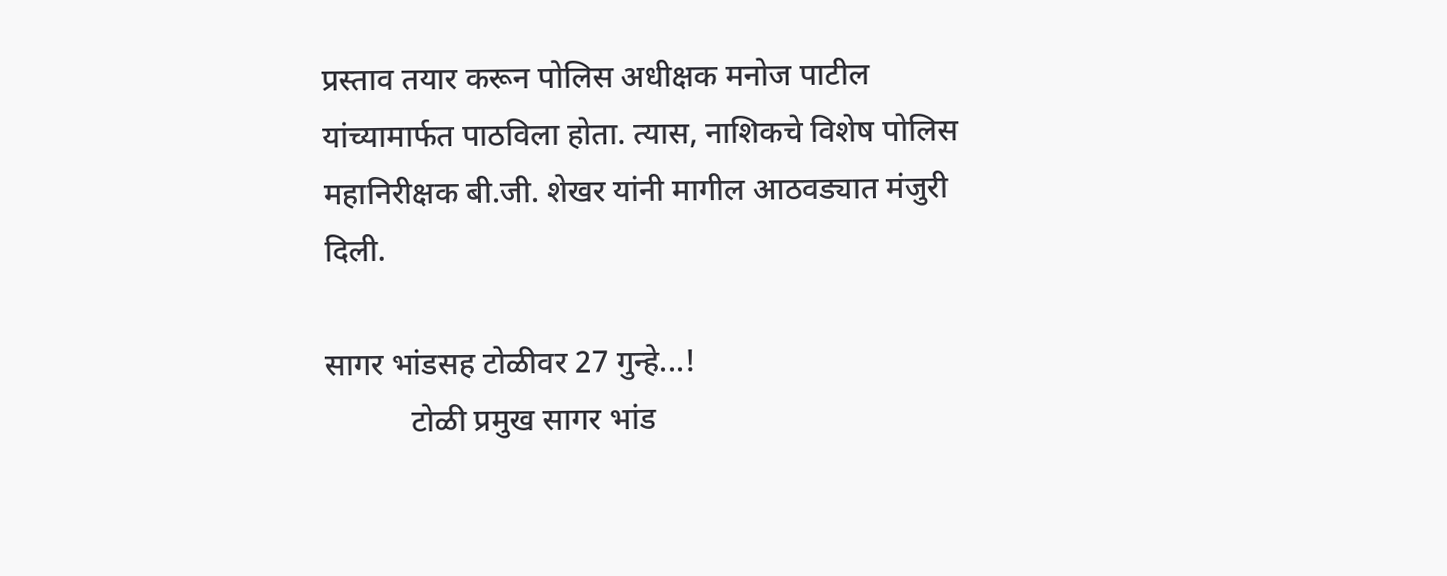प्रस्ताव तयार करून पोलिस अधीक्षक मनोज पाटील यांच्यामार्फत पाठविला होता. त्यास, नाशिकचे विशेष पोलिस महानिरीक्षक बी.जी. शेखर यांनी मागील आठवड्यात मंजुरी दिली.

सागर भांडसह टोळीवर 27 गुन्हे...!
           टोळी प्रमुख सागर भांड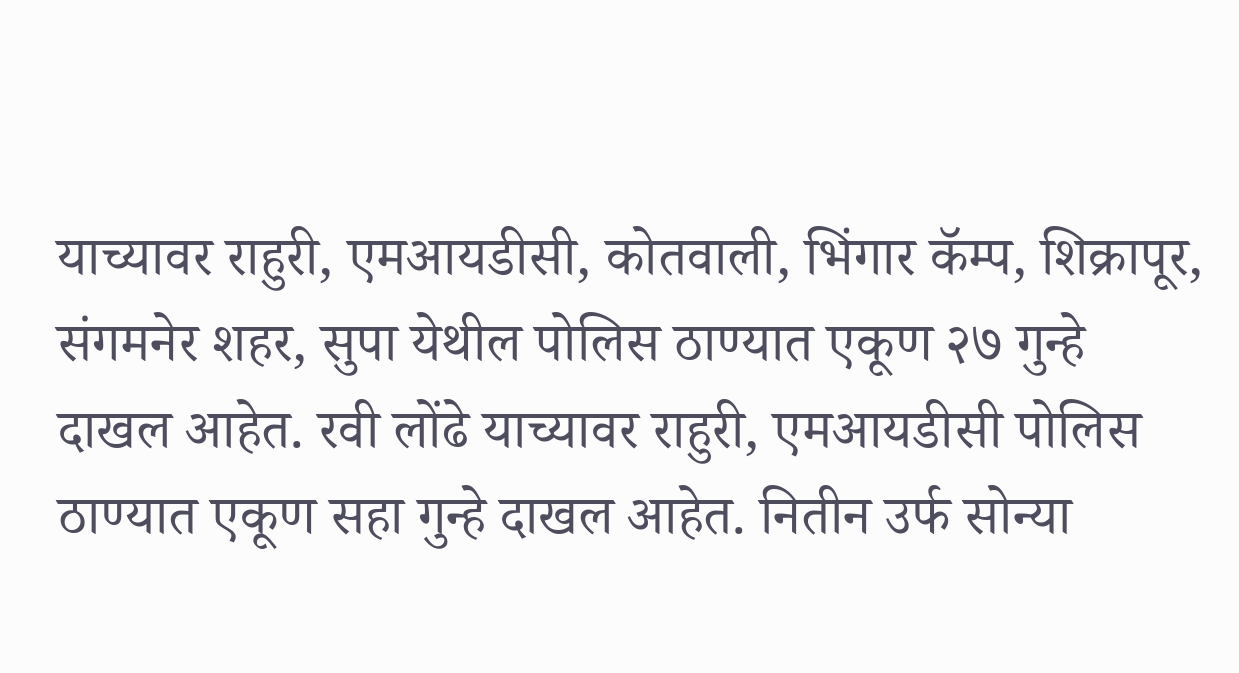याच्यावर राहुरी, एमआयडीसी, कोतवाली, भिंगार कॅम्प, शिक्रापूर, संगमनेर शहर, सुपा येथील पोलिस ठाण्यात एकूण २७ गुन्हे दाखल आहेत. रवी लोंढे याच्यावर राहुरी, एमआयडीसी पोलिस ठाण्यात एकूण सहा गुन्हे दाखल आहेत. नितीन उर्फ सोन्या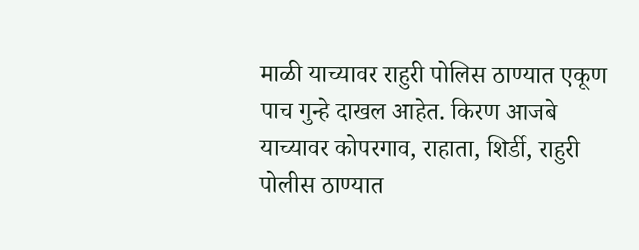माळी याच्यावर राहुरी पोलिस ठाण्यात एकूण पाच गुन्हे दाखल आहेत. किरण आजबे याच्यावर कोपरगाव, राहाता, शिर्डी, राहुरी पोलीस ठाण्यात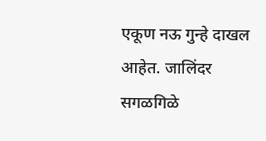एकूण नऊ गुन्हे दाखल आहेत. जालिंदर सगळगिळे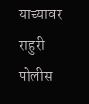याच्यावर राहुरी पोलीस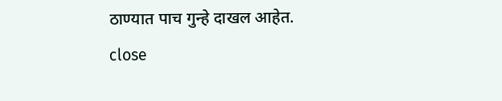ठाण्यात पाच गुन्हे दाखल आहेत.
close